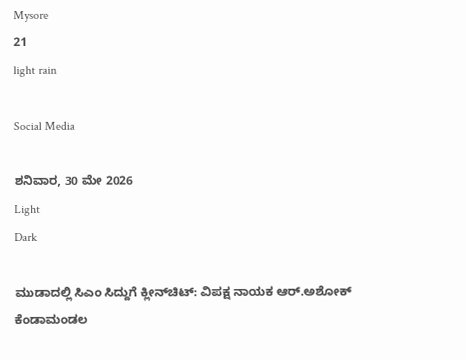Mysore
21
light rain

Social Media

ಶನಿವಾರ, 30 ಮೇ 2026
Light
Dark

ಮುಡಾದಲ್ಲಿ ಸಿಎಂ ಸಿದ್ದುಗೆ ಕ್ಲೀನ್‌ಚಿಟ್: ವಿಪಕ್ಷ ನಾಯಕ ಆರ್.ಅಶೋಕ್‌ ಕೆಂಡಾಮಂಡಲ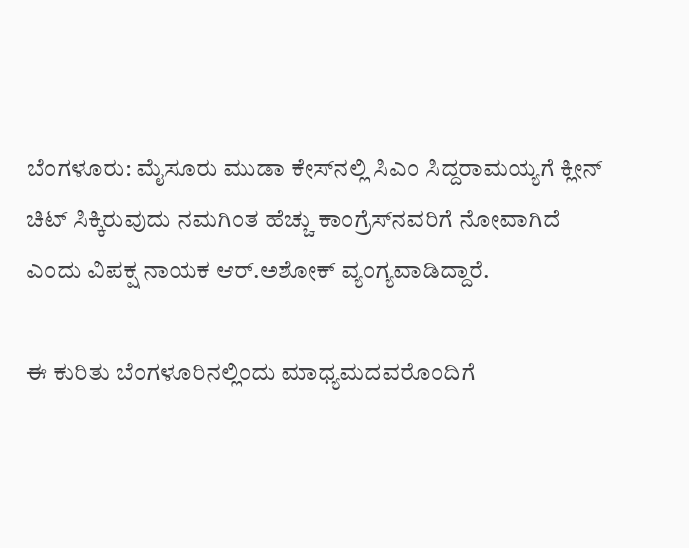ಬೆಂಗಳೂರು: ಮೈಸೂರು ಮುಡಾ ಕೇಸ್‌ನಲ್ಲಿ ಸಿಎಂ ಸಿದ್ದರಾಮಯ್ಯಗೆ ಕ್ಲೀನ್‌ ಚಿಟ್‌ ಸಿಕ್ಕಿರುವುದು ನಮಗಿಂತ ಹೆಚ್ಚು ಕಾಂಗ್ರೆಸ್‌ನವರಿಗೆ ನೋವಾಗಿದೆ ಎಂದು ವಿಪಕ್ಷ ನಾಯಕ ಆರ್.ಅಶೋಕ್‌ ವ್ಯಂಗ್ಯವಾಡಿದ್ದಾರೆ.

ಈ ಕುರಿತು ಬೆಂಗಳೂರಿನಲ್ಲಿಂದು ಮಾಧ್ಯಮದವರೊಂದಿಗೆ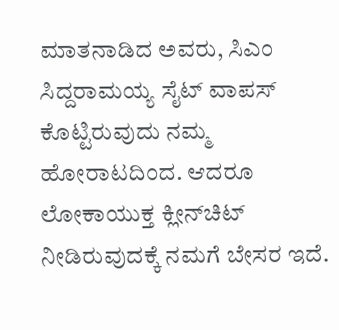ಮಾತನಾಡಿದ ಅವರು, ಸಿಎಂ ಸಿದ್ದರಾಮಯ್ಯ ಸೈಟ್‌ ವಾಪಸ್‌ ಕೊಟ್ಟಿರುವುದು ನಮ್ಮ ಹೋರಾಟದಿಂದ. ಆದರೂ ಲೋಕಾಯುಕ್ತ ಕ್ಲೀನ್‌ಚಿಟ್‌ ನೀಡಿರುವುದಕ್ಕೆ ನಮಗೆ ಬೇಸರ ಇದೆ.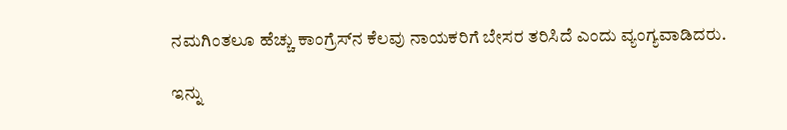ನಮಗಿಂತಲೂ ಹೆಚ್ಚು ಕಾಂಗ್ರೆಸ್‌ನ ಕೆಲವು ನಾಯಕರಿಗೆ ಬೇಸರ ತರಿಸಿದೆ ಎಂದು ವ್ಯಂಗ್ಯವಾಡಿದರು.

ಇನ್ನು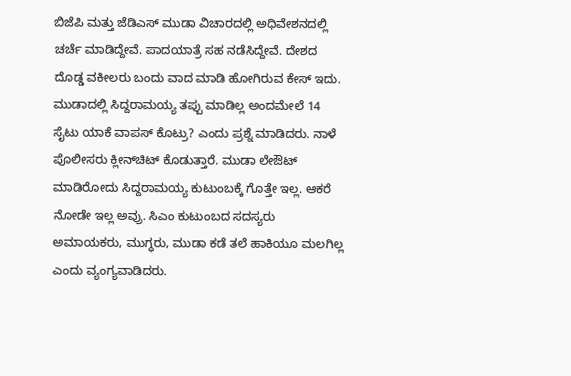ಬಿಜೆಪಿ ಮತ್ತು ಜೆಡಿಎಸ್‌ ಮುಡಾ ವಿಚಾರದಲ್ಲಿ ಅಧಿವೇಶನದಲ್ಲಿ ಚರ್ಚೆ ಮಾಡಿದ್ದೇವೆ. ಪಾದಯಾತ್ರೆ ಸಹ ನಡೆಸಿದ್ದೇವೆ. ದೇಶದ ದೊಡ್ಡ ವಕೀಲರು ಬಂದು ವಾದ ಮಾಡಿ ಹೋಗಿರುವ ಕೇಸ್‌ ಇದು. ಮುಡಾದಲ್ಲಿ ಸಿದ್ದರಾಮಯ್ಯ ತಪ್ಪು ಮಾಡಿಲ್ಲ ಅಂದಮೇಲೆ 14 ಸೈಟು ಯಾಕೆ ವಾಪಸ್‌ ಕೊಟ್ರು? ಎಂದು ಪ್ರಶ್ನೆ ಮಾಡಿದರು. ನಾಳೆ ಪೊಲೀಸರು ಕ್ಲೀನ್‌ಚಿಟ್‌ ಕೊಡುತ್ತಾರೆ. ಮುಡಾ ಲೇಔಟ್‌ ಮಾಡಿರೋದು ಸಿದ್ದರಾಮಯ್ಯ ಕುಟುಂಬಕ್ಕೆ ಗೊತ್ತೇ ಇಲ್ಲ. ಆಕರೆ ನೋಡೇ ಇಲ್ಲ ಅವ್ರು. ಸಿಎಂ ಕುಟುಂಬದ ಸದಸ್ಯರು ಅಮಾಯಕರು, ಮುಗ್ಧರು, ಮುಡಾ ಕಡೆ ತಲೆ ಹಾಕಿಯೂ ಮಲಗಿಲ್ಲ ಎಂದು ವ್ಯಂಗ್ಯವಾಡಿದರು.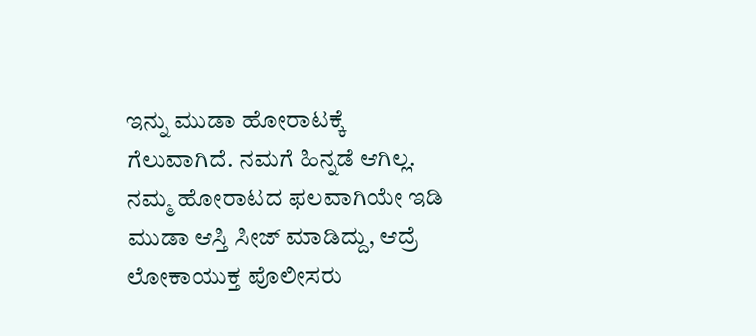ಇನ್ನು ಮುಡಾ ಹೋರಾಟಕ್ಕೆ ಗೆಲುವಾಗಿದೆ. ನಮಗೆ ಹಿನ್ನಡೆ ಆಗಿಲ್ಲ. ನಮ್ಮ ಹೋರಾಟದ ಫಲವಾಗಿಯೇ ಇಡಿ ಮುಡಾ ಆಸ್ತಿ ಸೀಜ್‌ ಮಾಡಿದ್ದು, ಆದ್ರೆ ಲೋಕಾಯುಕ್ತ ಪೊಲೀಸರು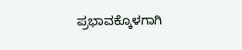ಪ್ರಭಾವಕ್ಕೊಳಗಾಗಿ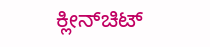ಕ್ಲೀನ್‌ಚಿಟ್‌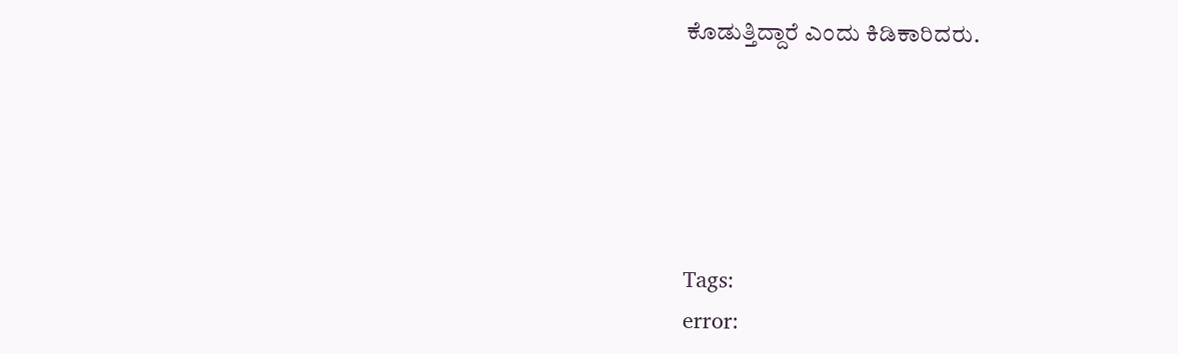ಕೊಡುತ್ತಿದ್ದಾರೆ ಎಂದು ಕಿಡಿಕಾರಿದರು.





Tags:
error: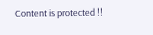Content is protected !!